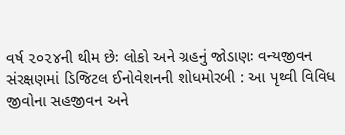વર્ષ ૨૦૨૪ની થીમ છેઃ લોકો અને ગ્રહનું જોડાણઃ વન્યજીવન સંરક્ષણમાં ડિજિટલ ઈનોવેશનની શોધમોરબી : આ પૃથ્વી વિવિધ જીવોના સહજીવન અને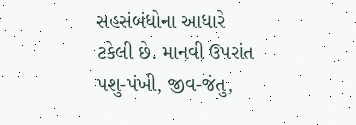સહસંબંધોના આધારે ટકેલી છે. માનવી ઉપરાંત પશુ-પંખી, જીવ-જંતુ,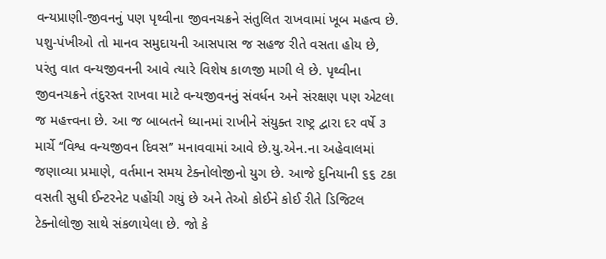વન્યપ્રાણી-જીવનનું પણ પૃથ્વીના જીવનચક્રને સંતુલિત રાખવામાં ખૂબ મહત્વ છે. પશુ-પંખીઓ તો માનવ સમુદાયની આસપાસ જ સહજ રીતે વસતા હોય છે, પરંતુ વાત વન્યજીવનની આવે ત્યારે વિશેષ કાળજી માગી લે છે. પૃથ્વીના જીવનચક્રને તંદુરસ્ત રાખવા માટે વન્યજીવનનું સંવર્ધન અને સંરક્ષણ પણ એટલા જ મહત્ત્વના છે. આ જ બાબતને ધ્યાનમાં રાખીને સંયુક્ત રાષ્ટ્ર દ્વારા દર વર્ષે ૩ માર્ચે ‘‘વિશ્વ વન્યજીવન દિવસ’’ મનાવવામાં આવે છે.યુ.એન.ના અહેવાલમાં જણાવ્યા પ્રમાણે, વર્તમાન સમય ટેક્નોલોજીનો યુગ છે. આજે દુનિયાની ૬૬ ટકા વસતી સુધી ઈન્ટરનેટ પહોંચી ગયું છે અને તેઓ કોઈને કોઈ રીતે ડિજિટલ ટેક્નોલોજી સાથે સંકળાયેલા છે. જો કે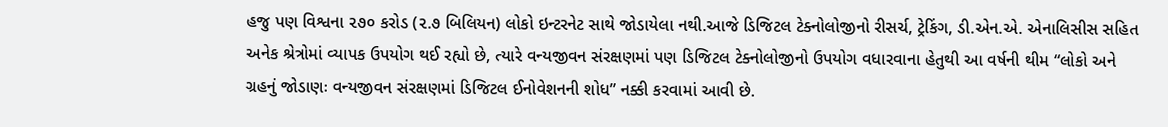હજુ પણ વિશ્વના ૨૭૦ કરોડ (૨.૭ બિલિયન) લોકો ઇન્ટરનેટ સાથે જોડાયેલા નથી.આજે ડિજિટલ ટેક્નોલોજીનો રીસર્ચ, ટ્રેકિંગ, ડી.એન.એ. એનાલિસીસ સહિત અનેક શ્રેત્રોમાં વ્યાપક ઉપયોગ થઈ રહ્યો છે, ત્યારે વન્યજીવન સંરક્ષણમાં પણ ડિજિટલ ટેક્નોલોજીનો ઉપયોગ વધારવાના હેતુથી આ વર્ષની થીમ “લોકો અને ગ્રહનું જોડાણઃ વન્યજીવન સંરક્ષણમાં ડિજિટલ ઈનોવેશનની શોધ” નક્કી કરવામાં આવી છે.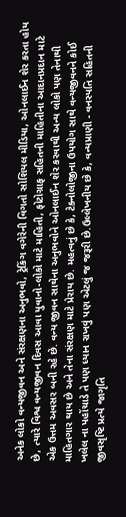અનેક લોકો વન્યજીવન અને સંરક્ષણના અનુભવો, ટ્રેકિંગ વગેરેની વિગતો સોશિયલ મીડિયા, ઓનલાઈન શેર કરતા હોય છે, ત્યારે વિશ્વ વન્યજીવન દિવસ આવા યુવાનો-લોકો માટે માહિતી, ફોટોગ્રાફ સહિતની માહિતીના આદાનપ્રદાન માટે એક ઉત્તમ અવસર બની રહે છે. વન્ય જીવન સાથેના અનુભવોને ઓનલાઈન શેર કરવાથી અન્ય લોકો પણ તેનાથી માહિતગાર થાય છે અને તેના સંરક્ષણ માટે પ્રેરાય છે. મહત્વનું છે કે, ટેક્નોલોજીના ઉપયોગ સાથે વન્યજીવનને કોઈ ખલેલ ના પહોંચાડે તે પણ ધ્યાન રાખવું પણ એટલું જ જરૂરી છે.ઉલ્લેખનીય છે કે, વન્યપ્રાણી - વનસ્પતિ સહિતની જીવસૃષ્ટિ પ્રત્યે જાગૃતિ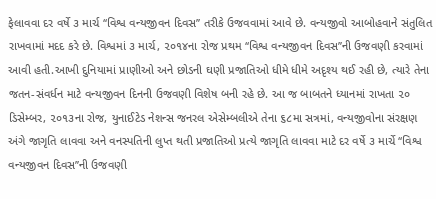ફેલાવવા દર વર્ષે ૩ માર્ચ ‘‘વિશ્વ વન્યજીવન દિવસ’’ તરીકે ઉજવવામાં આવે છે. વન્યજીવો આબોહવાને સંતુલિત રાખવામાં મદદ કરે છે. વિશ્વમાં ૩ માર્ચ, ૨૦૧૪ના રોજ પ્રથમ ‘‘વિશ્વ વન્યજીવન દિવસ’’ની ઉજવણી કરવામાં આવી હતી.આખી દુનિયામાં પ્રાણીઓ અને છોડની ઘણી પ્રજાતિઓ ધીમે ધીમે અદૃશ્ય થઈ રહી છે, ત્યારે તેના જતન-સંવર્ધન માટે વન્યજીવન દિનની ઉજવણી વિશેષ બની રહે છે. આ જ બાબતને ધ્યાનમાં રાખતા ૨૦ ડિસેમ્બર, ૨૦૧૩ના રોજ, યુનાઈટેડ નેશન્સ જનરલ એસેમ્બલીએ તેના ૬૮મા સત્રમાં, વન્યજીવોના સંરક્ષણ અંગે જાગૃતિ લાવવા અને વનસ્પતિની લુપ્ત થતી પ્રજાતિઓ પ્રત્યે જાગૃતિ લાવવા માટે દર વર્ષે ૩ માર્ચે ‘‘વિશ્વ વન્યજીવન દિવસ’’ની ઉજવણી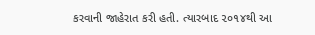કરવાની જાહેરાત કરી હતી. ત્યારબાદ ૨૦૧૪થી આ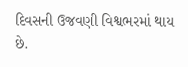દિવસની ઉજવણી વિશ્વભરમાં થાય છે.